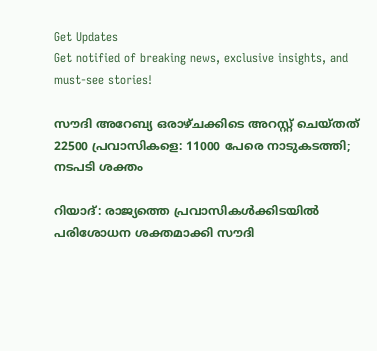Get Updates
Get notified of breaking news, exclusive insights, and must-see stories!

സൗദി അറേബ്യ ഒരാഴ്ചക്കിടെ അറസ്റ്റ് ചെയ്തത് 22500 പ്രവാസികളെ: 11000 പേരെ നാടുകടത്തി; നടപടി ശക്തം

റിയാദ്: രാജ്യത്തെ പ്രവാസികള്‍ക്കിടയില്‍ പരിശോധന ശക്തമാക്കി സൗദി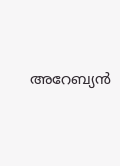അറേബ്യന്‍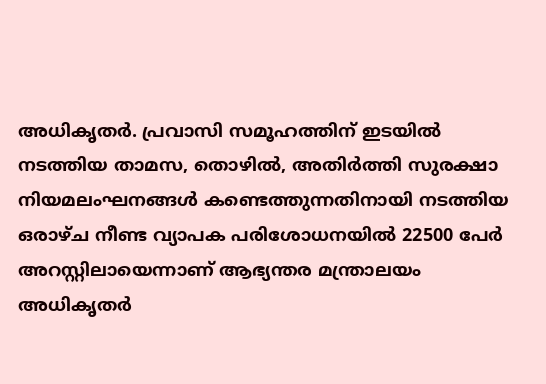അധികൃതർ. പ്രവാസി സമൂഹത്തിന് ഇടയില്‍ നടത്തിയ താമസ, തൊഴിൽ, അതിർത്തി സുരക്ഷാ നിയമലംഘനങ്ങൾ കണ്ടെത്തുന്നതിനായി നടത്തിയ ഒരാഴ്ച നീണ്ട വ്യാപക പരിശോധനയിൽ 22500 പേർ അറസ്റ്റിലായെന്നാണ് ആഭ്യന്തര മന്ത്രാലയം അധികൃതർ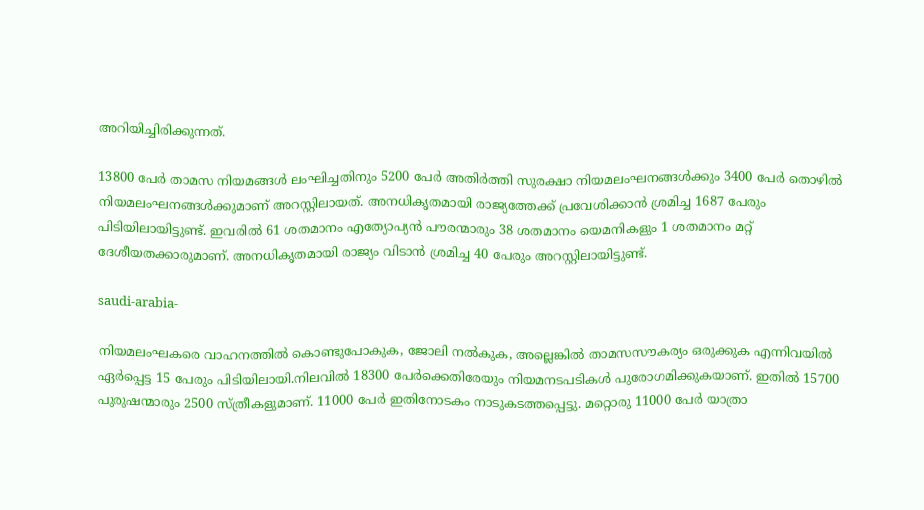അറിയിച്ചിരിക്കുന്നത്.

13800 പേർ താമസ നിയമങ്ങൾ ലംഘിച്ചതിനും 5200 പേർ അതിർത്തി സുരക്ഷാ നിയമലംഘനങ്ങൾക്കും 3400 പേർ തൊഴിൽ നിയമലംഘനങ്ങൾക്കുമാണ് അറസ്റ്റിലായത്. അനധികൃതമായി രാജ്യത്തേക്ക് പ്രവേശിക്കാൻ ശ്രമിച്ച 1687 പേരും പിടിയിലായിട്ടുണ്ട്. ഇവരിൽ 61 ശതമാനം എത്യോപ്യൻ പൗരന്മാരും 38 ശതമാനം യെമനികളും 1 ശതമാനം മറ്റ് ദേശീയതക്കാരുമാണ്. അനധികൃതമായി രാജ്യം വിടാൻ ശ്രമിച്ച 40 പേരും അറസ്റ്റിലായിട്ടുണ്ട്.

saudi-arabia-

നിയമലംഘകരെ വാഹനത്തില്‍ കൊണ്ടുപോകുക, ജോലി നൽകുക, അല്ലെങ്കിൽ താമസസൗകര്യം ഒരുക്കുക എന്നിവയിൽ ഏർപ്പെട്ട 15 പേരും പിടിയിലായി.നിലവിൽ 18300 പേർക്കെതിരേയും നിയമനടപടികൾ പുരോഗമിക്കുകയാണ്. ഇതിൽ 15700 പുരുഷന്മാരും 2500 സ്ത്രീകളുമാണ്. 11000 പേർ ഇതിനോടകം നാടുകടത്തപ്പെട്ടു. മറ്റൊരു 11000 പേർ യാത്രാ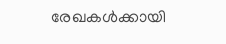രേഖകൾക്കായി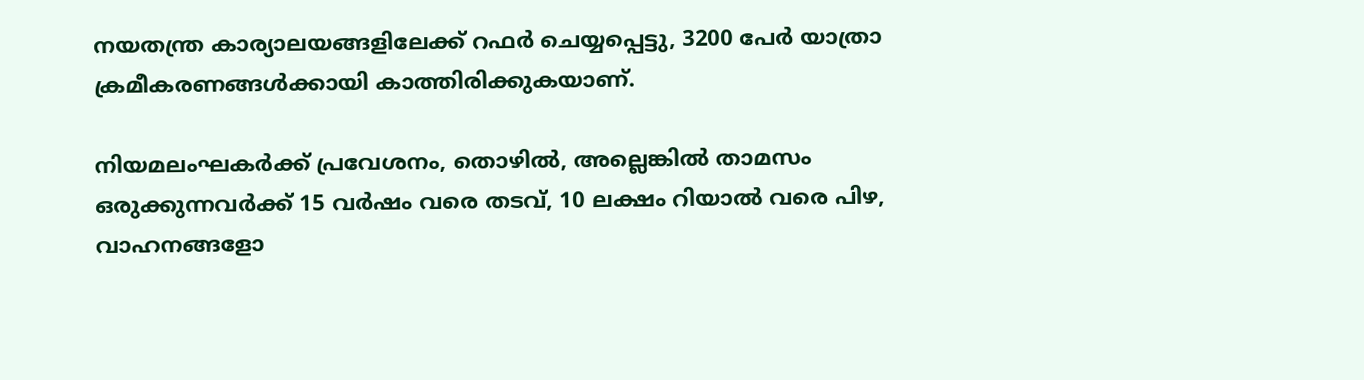നയതന്ത്ര കാര്യാലയങ്ങളിലേക്ക് റഫർ ചെയ്യപ്പെട്ടു, 3200 പേർ യാത്രാ ക്രമീകരണങ്ങൾക്കായി കാത്തിരിക്കുകയാണ്.

നിയമലംഘകർക്ക് പ്രവേശനം, തൊഴിൽ, അല്ലെങ്കിൽ താമസം ഒരുക്കുന്നവർക്ക് 15 വർഷം വരെ തടവ്, 10 ലക്ഷം റിയാൽ വരെ പിഴ, വാഹനങ്ങളോ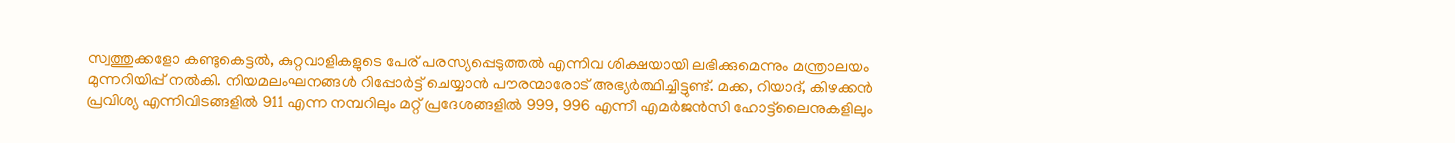സ്വത്തുക്കളോ കണ്ടുകെട്ടൽ, കുറ്റവാളികളുടെ പേര് പരസ്യപ്പെടുത്തൽ എന്നിവ ശിക്ഷയായി ലഭിക്കുമെന്നും മന്ത്രാലയം മുന്നറിയിപ്പ് നൽകി. നിയമലംഘനങ്ങൾ റിപ്പോർട്ട് ചെയ്യാൻ പൗരന്മാരോട് അഭ്യർത്ഥിച്ചിട്ടുണ്ട്. മക്ക, റിയാദ്, കിഴക്കൻ പ്രവിശ്യ എന്നിവിടങ്ങളിൽ 911 എന്ന നമ്പറിലും മറ്റ് പ്രദേശങ്ങളിൽ 999, 996 എന്നീ എമർജൻസി ഹോട്ട്‌ലൈനുകളിലും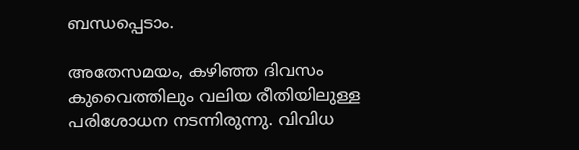ബന്ധപ്പെടാം.

അതേസമയം, കഴിഞ്ഞ ദിവസം കുവൈത്തിലും വലിയ രീതിയിലുള്ള പരിശോധന നടന്നിരുന്നു. വിവിധ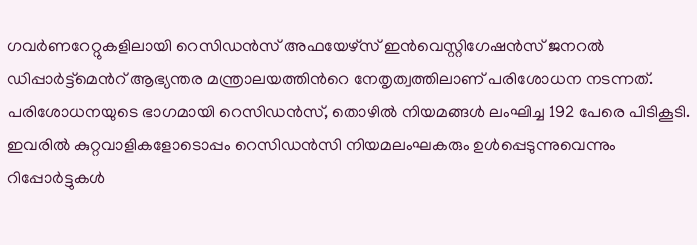ഗവർണറേറ്റുകളിലായി റെസിഡൻസ് അഫയേഴ്സ് ഇൻവെസ്റ്റിഗേഷൻസ് ജനറൽ ഡിപ്പാർട്ട്‌മെന്‍റ് ആഭ്യന്തര മന്ത്രാലയത്തിന്‍റെ നേതൃത്വത്തിലാണ് പരിശോധന നടന്നത്. പരിശോധനയുടെ ഭാഗമായി റെസിഡൻസ്, തൊഴിൽ നിയമങ്ങൾ ലംഘിച്ച 192 പേരെ പിടികൂടി. ഇവരിൽ കുറ്റവാളികളോടൊപ്പം റെസിഡൻസി നിയമലംഘകരും ഉൾപ്പെടുന്നുവെന്നും റിപ്പോർട്ടുകള്‍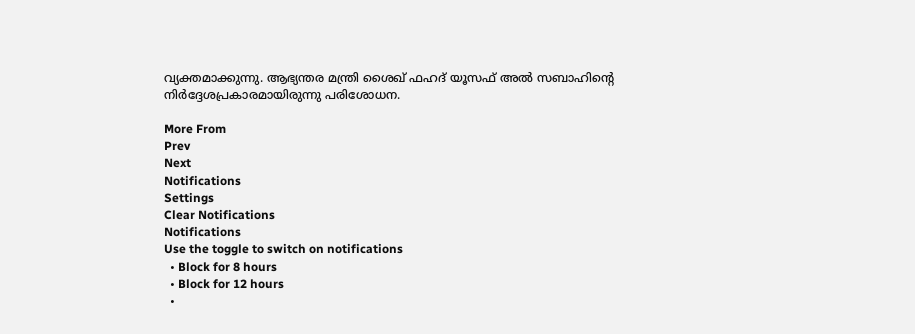വ്യക്തമാക്കുന്നു. ആഭ്യന്തര മന്ത്രി ശൈഖ് ഫഹദ് യൂസഫ് അൽ സബാഹിന്‍റെ നിർദ്ദേശപ്രകാരമായിരുന്നു പരിശോധന.

More From
Prev
Next
Notifications
Settings
Clear Notifications
Notifications
Use the toggle to switch on notifications
  • Block for 8 hours
  • Block for 12 hours
  •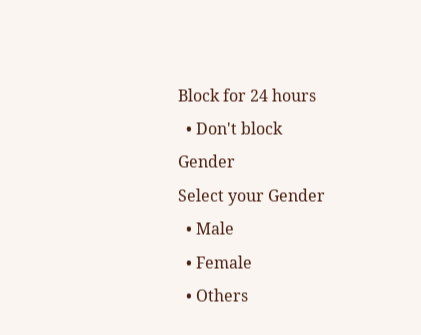Block for 24 hours
  • Don't block
Gender
Select your Gender
  • Male
  • Female
  • Others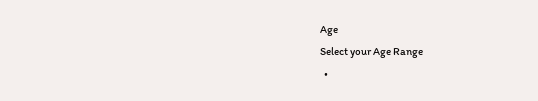Age
Select your Age Range
  •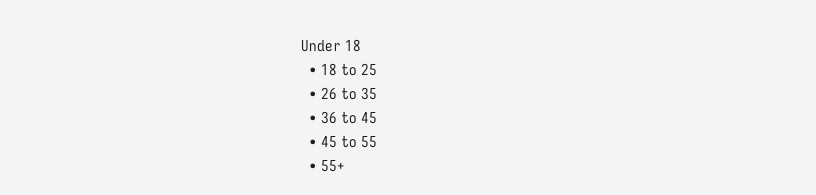Under 18
  • 18 to 25
  • 26 to 35
  • 36 to 45
  • 45 to 55
  • 55+